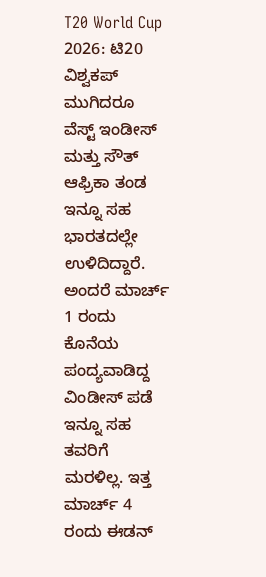T20 World Cup 2026: ಟಿ20 ವಿಶ್ವಕಪ್ ಮುಗಿದರೂ ವೆಸ್ಟ್ ಇಂಡೀಸ್ ಮತ್ತು ಸೌತ್ ಆಫ್ರಿಕಾ ತಂಡ ಇನ್ನೂ ಸಹ ಭಾರತದಲ್ಲೇ ಉಳಿದಿದ್ದಾರೆ. ಅಂದರೆ ಮಾರ್ಚ್ 1 ರಂದು ಕೊನೆಯ ಪಂದ್ಯವಾಡಿದ್ದ ವಿಂಡೀಸ್ ಪಡೆ ಇನ್ನೂ ಸಹ ತವರಿಗೆ ಮರಳಿಲ್ಲ. ಇತ್ತ ಮಾರ್ಚ್ 4 ರಂದು ಈಡನ್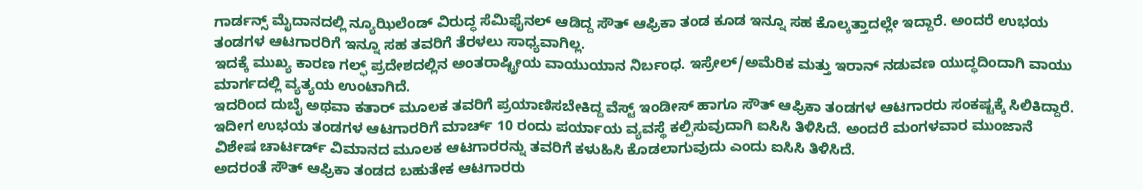ಗಾರ್ಡನ್ಸ್ ಮೈದಾನದಲ್ಲಿ ನ್ಯೂಝಿಲೆಂಡ್ ವಿರುದ್ಧ ಸೆಮಿಫೈನಲ್ ಆಡಿದ್ದ ಸೌತ್ ಆಫ್ರಿಕಾ ತಂಡ ಕೂಡ ಇನ್ನೂ ಸಹ ಕೊಲ್ಕತ್ತಾದಲ್ಲೇ ಇದ್ದಾರೆ. ಅಂದರೆ ಉಭಯ ತಂಡಗಳ ಆಟಗಾರರಿಗೆ ಇನ್ನೂ ಸಹ ತವರಿಗೆ ತೆರಳಲು ಸಾಧ್ಯವಾಗಿಲ್ಲ.
ಇದಕ್ಕೆ ಮುಖ್ಯ ಕಾರಣ ಗಲ್ಫ್ ಪ್ರದೇಶದಲ್ಲಿನ ಅಂತರಾಷ್ಟ್ರೀಯ ವಾಯುಯಾನ ನಿರ್ಬಂಧ. ಇಸ್ರೇಲ್/ಅಮೆರಿಕ ಮತ್ತು ಇರಾನ್ ನಡುವಣ ಯುದ್ಧದಿಂದಾಗಿ ವಾಯು ಮಾರ್ಗದಲ್ಲಿ ವ್ಯತ್ಯಯ ಉಂಟಾಗಿದೆ.
ಇದರಿಂದ ದುಬೈ ಅಥವಾ ಕತಾರ್ ಮೂಲಕ ತವರಿಗೆ ಪ್ರಯಾಣಿಸಬೇಕಿದ್ದ ವೆಸ್ಟ್ ಇಂಡೀಸ್ ಹಾಗೂ ಸೌತ್ ಆಫ್ರಿಕಾ ತಂಡಗಳ ಆಟಗಾರರು ಸಂಕಷ್ಟಕ್ಕೆ ಸಿಲಿಕಿದ್ದಾರೆ.
ಇದೀಗ ಉಭಯ ತಂಡಗಳ ಆಟಗಾರರಿಗೆ ಮಾರ್ಚ್ 10 ರಂದು ಪರ್ಯಾಯ ವ್ಯವಸ್ಥೆ ಕಲ್ಪಿಸುವುದಾಗಿ ಐಸಿಸಿ ತಿಳಿಸಿದೆ. ಅಂದರೆ ಮಂಗಳವಾರ ಮುಂಜಾನೆ ವಿಶೇಷ ಚಾರ್ಟರ್ಡ್ ವಿಮಾನದ ಮೂಲಕ ಆಟಗಾರರನ್ನು ತವರಿಗೆ ಕಳುಹಿಸಿ ಕೊಡಲಾಗುವುದು ಎಂದು ಐಸಿಸಿ ತಿಳಿಸಿದೆ.
ಅದರಂತೆ ಸೌತ್ ಆಫ್ರಿಕಾ ತಂಡದ ಬಹುತೇಕ ಆಟಗಾರರು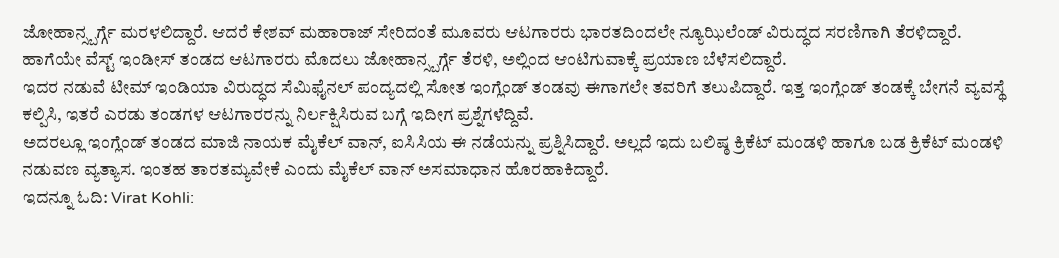ಜೋಹಾನ್ಸ್ಬರ್ಗ್ಗೆ ಮರಳಲಿದ್ದಾರೆ. ಆದರೆ ಕೇಶವ್ ಮಹಾರಾಜ್ ಸೇರಿದಂತೆ ಮೂವರು ಆಟಗಾರರು ಭಾರತದಿಂದಲೇ ನ್ಯೂಝಿಲೆಂಡ್ ವಿರುದ್ಧದ ಸರಣಿಗಾಗಿ ತೆರಳಿದ್ದಾರೆ.
ಹಾಗೆಯೇ ವೆಸ್ಟ್ ಇಂಡೀಸ್ ತಂಡದ ಆಟಗಾರರು ಮೊದಲು ಜೋಹಾನ್ಸ್ಬರ್ಗ್ಗೆ ತೆರಳಿ, ಅಲ್ಲಿಂದ ಆಂಟಿಗುವಾಕ್ಕೆ ಪ್ರಯಾಣ ಬೆಳೆಸಲಿದ್ದಾರೆ.
ಇದರ ನಡುವೆ ಟೀಮ್ ಇಂಡಿಯಾ ವಿರುದ್ಧದ ಸೆಮಿಫೈನಲ್ ಪಂದ್ಯದಲ್ಲಿ ಸೋತ ಇಂಗ್ಲೆಂಡ್ ತಂಡವು ಈಗಾಗಲೇ ತವರಿಗೆ ತಲುಪಿದ್ದಾರೆ. ಇತ್ತ ಇಂಗ್ಲೆಂಡ್ ತಂಡಕ್ಕೆ ಬೇಗನೆ ವ್ಯವಸ್ಥೆ ಕಲ್ಪಿಸಿ, ಇತರೆ ಎರಡು ತಂಡಗಳ ಆಟಗಾರರನ್ನು ನಿರ್ಲಕ್ಷಿಸಿರುವ ಬಗ್ಗೆ ಇದೀಗ ಪ್ರಶ್ನೆಗಳೆದ್ದಿವೆ.
ಅದರಲ್ಲೂ ಇಂಗ್ಲೆಂಡ್ ತಂಡದ ಮಾಜಿ ನಾಯಕ ಮೈಕೆಲ್ ವಾನ್, ಐಸಿಸಿಯ ಈ ನಡೆಯನ್ನು ಪ್ರಶ್ನಿಸಿದ್ದಾರೆ. ಅಲ್ಲದೆ ಇದು ಬಲಿಷ್ಠ ಕ್ರಿಕೆಟ್ ಮಂಡಳಿ ಹಾಗೂ ಬಡ ಕ್ರಿಕೆಟ್ ಮಂಡಳಿ ನಡುವಣ ವ್ಯತ್ಯಾಸ. ಇಂತಹ ತಾರತಮ್ಯವೇಕೆ ಎಂದು ಮೈಕೆಲ್ ವಾನ್ ಅಸಮಾಧಾನ ಹೊರಹಾಕಿದ್ದಾರೆ.
ಇದನ್ನೂ ಓದಿ: Virat Kohli: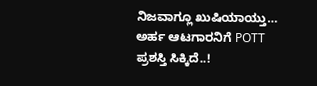ನಿಜವಾಗ್ಲೂ ಖುಷಿಯಾಯ್ತು… ಅರ್ಹ ಆಟಗಾರನಿಗೆ POTT ಪ್ರಶಸ್ತಿ ಸಿಕ್ಕಿದೆ..!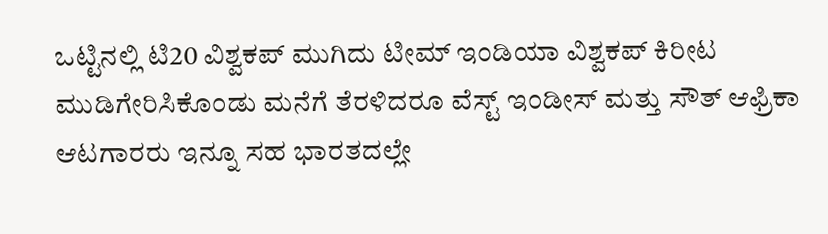ಒಟ್ಟಿನಲ್ಲಿ ಟಿ20 ವಿಶ್ವಕಪ್ ಮುಗಿದು ಟೀಮ್ ಇಂಡಿಯಾ ವಿಶ್ವಕಪ್ ಕಿರೀಟ ಮುಡಿಗೇರಿಸಿಕೊಂಡು ಮನೆಗೆ ತೆರಳಿದರೂ ವೆಸ್ಟ್ ಇಂಡೀಸ್ ಮತ್ತು ಸೌತ್ ಆಫ್ರಿಕಾ ಆಟಗಾರರು ಇನ್ನೂ ಸಹ ಭಾರತದಲ್ಲೇ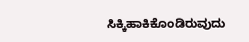ಸಿಕ್ಕಿಹಾಕಿಕೊಂಡಿರುವುದು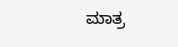ಮಾತ್ರ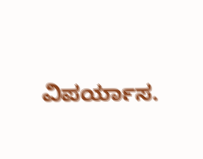ವಿಪರ್ಯಾಸ.